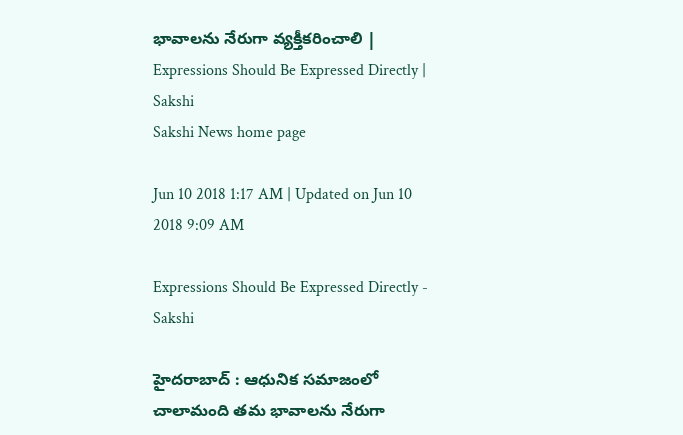భావాలను నేరుగా వ్యక్తీకరించాలి | Expressions Should Be Expressed Directly | Sakshi
Sakshi News home page

Jun 10 2018 1:17 AM | Updated on Jun 10 2018 9:09 AM

Expressions Should Be Expressed Directly - Sakshi

హైదరాబాద్‌ : ఆధునిక సమాజంలో చాలామంది తమ భావాలను నేరుగా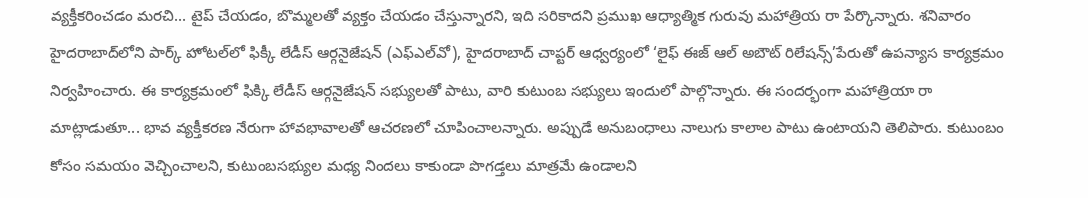వ్యక్తీకరించడం మరచి... టైప్‌ చేయడం, బొమ్మలతో వ్యక్తం చేయడం చేస్తున్నారని, ఇది సరికాదని ప్రముఖ ఆధ్యాత్మిక గురువు మహాత్రియ రా పేర్కొన్నారు. శనివారం హైదరాబాద్‌లోని పార్క్‌ హోటల్‌లో ఫిక్కీ లేడీస్‌ ఆర్గనైజేషన్‌ (ఎఫ్‌ఎల్‌వో), హైదరాబాద్‌ చాప్టర్‌ ఆధ్వర్యంలో ‘లైఫ్‌ ఈజ్‌ ఆల్‌ అబౌట్‌ రిలేషన్స్‌’పేరుతో ఉపన్యాస కార్యక్రమం నిర్వహించారు. ఈ కార్యక్రమంలో ఫిక్కి లేడీస్‌ ఆర్గనైజేషన్‌ సభ్యులతో పాటు, వారి కుటుంబ సభ్యులు ఇందులో పాల్గొన్నారు. ఈ సందర్భంగా మహాత్రియా రా మాట్లాడుతూ... భావ వ్యక్తీకరణ నేరుగా హావభావాలతో ఆచరణలో చూపించాలన్నారు. అప్పుడే అనుబంధాలు నాలుగు కాలాల పాటు ఉంటాయని తెలిపారు. కుటుంబం కోసం సమయం వెచ్చించాలని, కుటుంబసభ్యుల మధ్య నిందలు కాకుండా పొగడ్తలు మాత్రమే ఉండాలని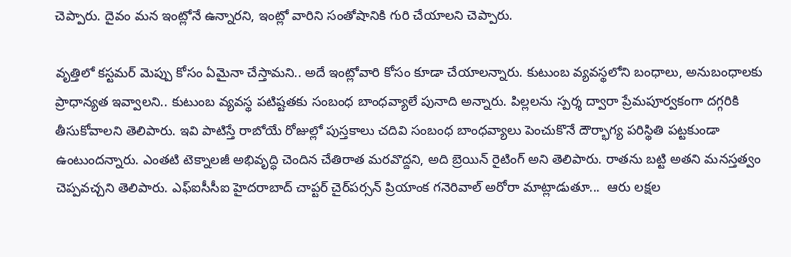చెప్పారు. దైవం మన ఇంట్లోనే ఉన్నారని, ఇంట్లో వారిని సంతోషానికి గురి చేయాలని చెప్పారు.

వృత్తిలో కస్టమర్‌ మెప్పు కోసం ఏమైనా చేస్తామని.. అదే ఇంట్లోవారి కోసం కూడా చేయాలన్నారు. కుటుంబ వ్యవస్థలోని బంధాలు, అనుబంధాలకు ప్రాధాన్యత ఇవ్వాలని.. కుటుంబ వ్యవస్థ పటిష్టతకు సంబంధ బాంధవ్యాలే పునాది అన్నారు. పిల్లలను స్పర్శ ద్వారా ప్రేమపూర్వకంగా దగ్గరికి తీసుకోవాలని తెలిపారు. ఇవి పాటిస్తే రాబోయే రోజుల్లో పుస్తకాలు చదివి సంబంధ బాంధవ్యాలు పెంచుకొనే దౌర్భాగ్య పరిస్థితి పట్టకుండా ఉంటుందన్నారు. ఎంతటి టెక్నాలజీ అభివృద్ధి చెందిన చేతిరాత మరవొద్దని, అది బ్రెయిన్‌ రైటింగ్‌ అని తెలిపారు. రాతను బట్టి అతని మనస్తత్వం చెప్పవచ్చని తెలిపారు. ఎఫ్‌ఐసీసీఐ హైదరాబాద్‌ చాప్టర్‌ చైర్‌పర్సన్‌ ప్రియాంక గనెరివాల్‌ అరోరా మాట్లాడుతూ...  ఆరు లక్షల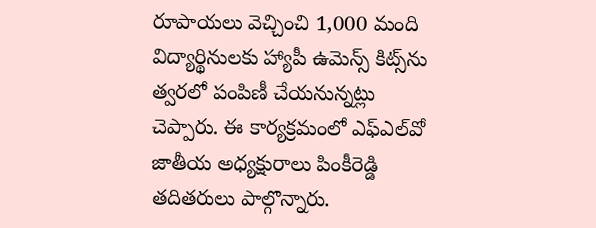రూపాయలు వెచ్చించి 1,000 మంది విద్యార్థినులకు హ్యాపీ ఉమెన్స్‌ కిట్స్‌ను త్వరలో పంపిణీ చేయనున్నట్లు చెప్పారు. ఈ కార్యక్రమంలో ఎఫ్‌ఎల్‌వో జాతీయ అధ్యక్షురాలు పింకీరెడ్డి తదితరులు పాల్గొన్నారు.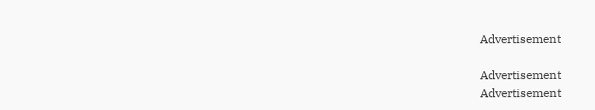Advertisement

Advertisement
Advertisement